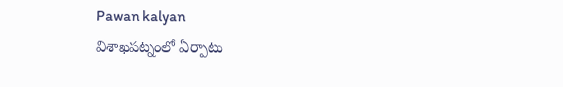Pawan kalyan
విశాఖపట్నంలో ఏర్పాటు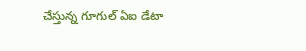చేస్తున్న గూగుల్ ఏఐ డేటా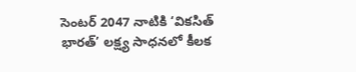సెంటర్ 2047 నాటికి ‘వికసిత్ భారత్’ లక్ష్య సాధనలో కీలక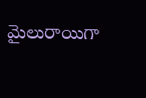మైలురాయిగా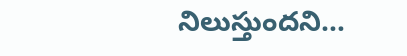నిలుస్తుందని…